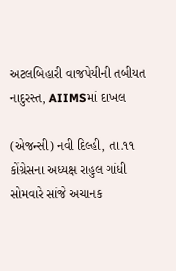અટલબિહારી વાજપેયીની તબીયત નાદુરસ્ત, AIIMSમાં દાખલ

(એજન્સી) નવી દિલ્હી, તા.૧૧
કોંગ્રેસના અધ્યક્ષ રાહુલ ગાંધી સોમવારે સાંજે અચાનક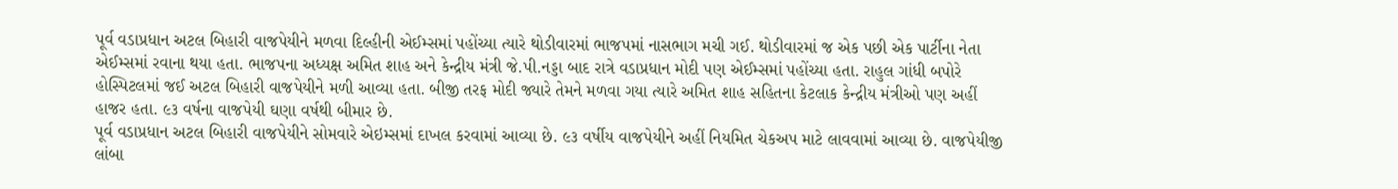પૂર્વ વડાપ્રધાન અટલ બિહારી વાજપેયીને મળવા દિલ્હીની એઈમ્સમાં પહોંચ્યા ત્યારે થોડીવારમાં ભાજપમાં નાસભાગ મચી ગઈ. થોડીવારમાં જ એક પછી એક પાર્ટીના નેતા એઈમ્સમાં રવાના થયા હતા. ભાજપના અધ્યક્ષ અમિત શાહ અને કેન્દ્રીય મંત્રી જે.પી.નડ્ડા બાદ રાત્રે વડાપ્રધાન મોદી પણ એઈમ્સમાં પહોંચ્યા હતા. રાહુલ ગાંધી બપોરે હોસ્પિટલમાં જઈ અટલ બિહારી વાજપેયીને મળી આવ્યા હતા. બીજી તરફ મોદી જ્યારે તેમને મળવા ગયા ત્યારે અમિત શાહ સહિતના કેટલાક કેન્દ્રીય મંત્રીઓ પણ અહીં હાજર હતા. ૯૩ વર્ષના વાજપેયી ઘણા વર્ષથી બીમાર છે.
પૂર્વ વડાપ્રધાન અટલ બિહારી વાજપેયીને સોમવારે એઇમ્સમાં દાખલ કરવામાં આવ્યા છે. ૯૩ વર્ષીય વાજપેયીને અહીં નિયમિત ચેકઅપ માટે લાવવામાં આવ્યા છે. વાજપેયીજી લાંબા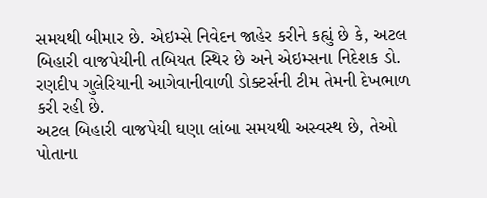સમયથી બીમાર છે. એઇમ્સે નિવેદન જાહેર કરીને કહ્યું છે કે, અટલ બિહારી વાજપેયીની તબિયત સ્થિર છે અને એઇમ્સના નિદેશક ડો. રણદીપ ગુલેરિયાની આગેવાનીવાળી ડોક્ટર્સની ટીમ તેમની દેખભાળ કરી રહી છે.
અટલ બિહારી વાજપેયી ઘણા લાંબા સમયથી અસ્વસ્થ છે, તેઓ પોતાના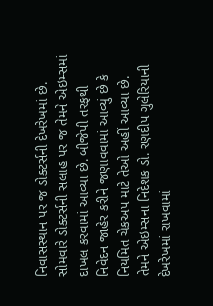નિવાસસ્થાન પર જ ડોક્ટર્સની દેખરેખમાં છે. સોમવારે ડોક્ટર્સની સલાહ પર જ તેમને એઇમ્સમાં દાખલ કરવામાં આવ્યા છે. બીજેપી તરફથી નિવેદન જાહેર કરીને જણાવવામાં આવ્યું છે કે નિયમિત ચેકઅપ માટે તેઓ અહીં આવ્યા છે. તેમને એઇમ્સના નિદેશક ડો. રણદીપ ગુલેરિયાની દેખરેખમાં રાખવામાં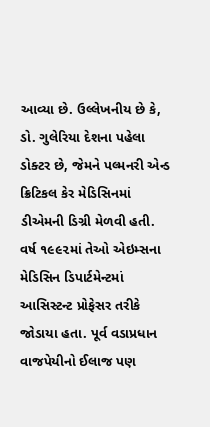આવ્યા છે. ઉલ્લેખનીય છે કે, ડો. ગુલેરિયા દેશના પહેલા ડોક્ટર છે, જેમને પલ્મનરી એન્ડ ક્રિટિકલ કેર મેડિસિનમાં ડીએમની ડિગ્રી મેળવી હતી. વર્ષ ૧૯૯૨માં તેઓ એઇમ્સના મેડિસિન ડિપાર્ટમેન્ટમાં આસિસ્ટન્ટ પ્રોફેસર તરીકે જોડાયા હતા. પૂર્વ વડાપ્રધાન વાજપેયીનો ઈલાજ પણ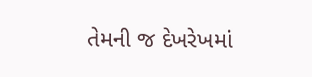તેમની જ દેખરેખમાં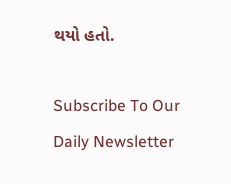થયો હતો.

Subscribe To Our Daily Newsletter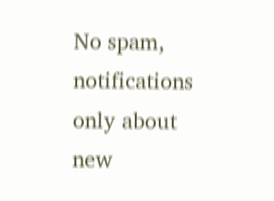No spam, notifications only about new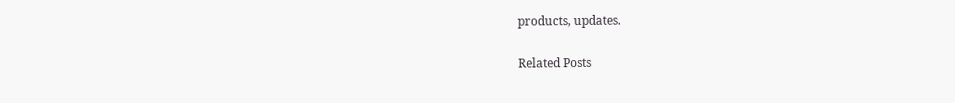products, updates.

Related Posts